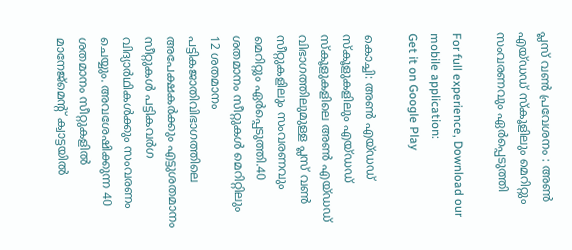പ്ലസ് വണ്‍ പ്രവേശനം : അണ്‍ എയ്ഡഡ് സ്‌കൂളിലും മെറിറ്റും സംവരണവും ഏര്‍പ്പെടുത്തി

For full experience, Download our mobile application:
Get it on Google Play

കൊച്ചി: അണ്‍ എയ്ഡഡ് സ്‌കൂളുകളിലും എയ്ഡഡ് സ്‌കൂളുകളിലെ അണ്‍ എയ്ഡഡ് വിഭാഗത്തിലുമുള്ള പ്ലസ് വണ്‍ സീറ്റുകളിലും സംവരണവും മെറിറ്റും ഏര്‍പ്പെടുത്തി.40 ശതമാനം സീറ്റുകള്‍ മെറിറ്റിലും 12 ശതമാനം പട്ടികജാതിവിഭാഗത്തിലെ അപേക്ഷകര്‍ക്കും എട്ടുശതമാനം സീറ്റുകള്‍ പട്ടികവര്‍ഗ വിദ്യാര്‍ഥികള്‍ക്കും സംവരണം ചെയ്യും. അവശേഷിക്കുന്ന 40 ശതമാനം സീറ്റുകളില്‍ മാനേജ്മെന്റ് ക്വാട്ടയില്‍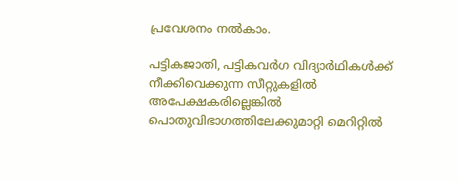പ്രവേശനം നല്‍കാം.

പട്ടികജാതി, പട്ടികവര്‍ഗ വിദ്യാര്‍ഥികള്‍ക്ക് നീക്കിവെക്കുന്ന സീറ്റുകളില്‍ അപേക്ഷകരില്ലെങ്കില്‍ പൊതുവിഭാഗത്തിലേക്കുമാറ്റി മെറിറ്റില്‍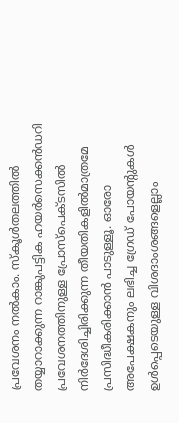പ്രവേശനം നല്‍കാം. സ്‌കൂള്‍തലത്തില്‍ തയ്യാറാക്കുന്ന റാങ്കുപട്ടിക ഹയര്‍സെക്കന്‍ഡറി പ്രവേശനത്തിനുള്ള പ്രോസ്‌പെക്ടസില്‍ നിര്‍ദേശിച്ചിരിക്കുന്ന തീയതികളില്‍മാത്രമേ പ്രസിദ്ധീകരിക്കാന്‍ പാടുള്ളൂ. ഓരോ അപേക്ഷകനും ലഭിച്ച ഗ്രേഡ് പോയന്റുകള്‍ ഉള്‍പ്പെടെയുള്ള വിശദാംശങ്ങളെല്ലാം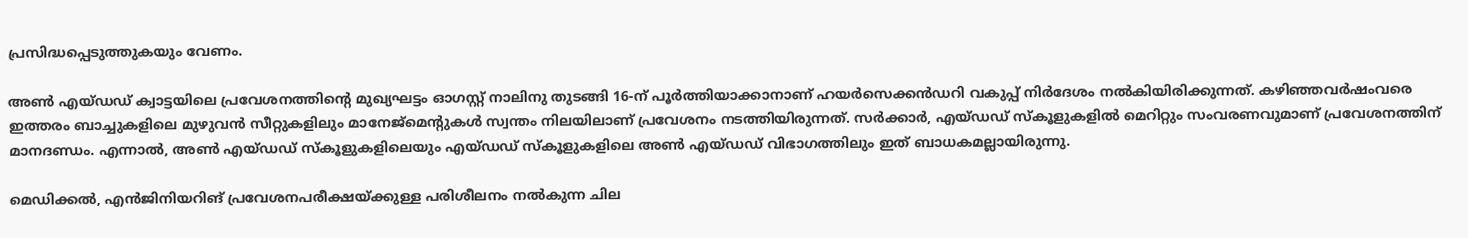പ്രസിദ്ധപ്പെടുത്തുകയും വേണം.

അണ്‍ എയ്ഡഡ് ക്വാട്ടയിലെ പ്രവേശനത്തിന്റെ മുഖ്യഘട്ടം ഓഗസ്റ്റ് നാലിനു തുടങ്ങി 16-ന് പൂര്‍ത്തിയാക്കാനാണ് ഹയര്‍സെക്കന്‍ഡറി വകുപ്പ് നിര്‍ദേശം നല്‍കിയിരിക്കുന്നത്. കഴിഞ്ഞവര്‍ഷംവരെ ഇത്തരം ബാച്ചുകളിലെ മുഴുവന്‍ സീറ്റുകളിലും മാനേജ്മെന്റുകള്‍ സ്വന്തം നിലയിലാണ് പ്രവേശനം നടത്തിയിരുന്നത്. സര്‍ക്കാര്‍, എയ്ഡഡ് സ്‌കൂളുകളില്‍ മെറിറ്റും സംവരണവുമാണ് പ്രവേശനത്തിന് മാനദണ്ഡം. എന്നാല്‍, അണ്‍ എയ്ഡഡ് സ്‌കൂളുകളിലെയും എയ്ഡഡ് സ്‌കൂളുകളിലെ അണ്‍ എയ്ഡഡ് വിഭാഗത്തിലും ഇത് ബാധകമല്ലായിരുന്നു.

മെഡിക്കല്‍, എന്‍ജിനിയറിങ് പ്രവേശനപരീക്ഷയ്ക്കുള്ള പരിശീലനം നല്‍കുന്ന ചില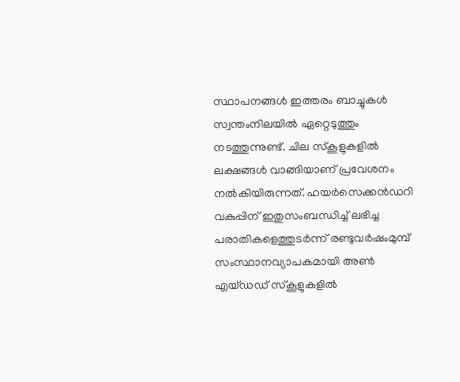സ്ഥാപനങ്ങള്‍ ഇത്തരം ബാച്ചുകള്‍ സ്വന്തംനിലയില്‍ ഏറ്റെടുത്തും നടത്തുന്നുണ്ട്. ചില സ്‌കൂളുകളില്‍ ലക്ഷങ്ങള്‍ വാങ്ങിയാണ് പ്രവേശനം നല്‍കിയിരുന്നത്. ഹയര്‍സെക്കന്‍ഡറി വകുപ്പിന് ഇതുസംബന്ധിച്ച്‌ ലഭിച്ച പരാതികളെത്തുടര്‍ന്ന് രണ്ടുവര്‍ഷംമുമ്പ് സംസ്ഥാനവ്യാപകമായി അണ്‍ എയ്ഡഡ് സ്‌കൂളുകളില്‍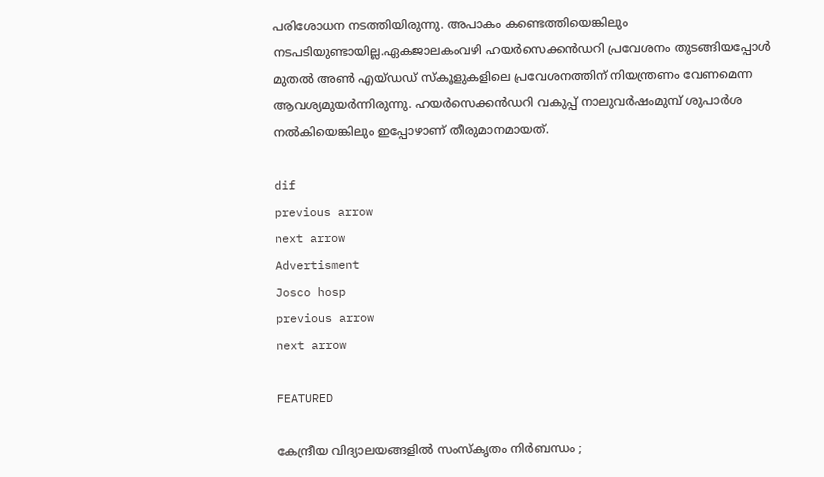പരിശോധന നടത്തിയിരുന്നു. അപാകം കണ്ടെത്തിയെങ്കിലും നടപടിയുണ്ടായില്ല.ഏകജാലകംവഴി ഹയര്‍സെക്കന്‍ഡറി പ്രവേശനം തുടങ്ങിയപ്പോള്‍ മുതല്‍ അണ്‍ എയ്ഡഡ് സ്‌കൂളുകളിലെ പ്രവേശനത്തിന് നിയന്ത്രണം വേണമെന്ന ആവശ്യമുയര്‍ന്നിരുന്നു. ഹയര്‍സെക്കന്‍ഡറി വകുപ്പ് നാലുവര്‍ഷംമുമ്പ് ശുപാര്‍ശ നല്‍കിയെങ്കിലും ഇപ്പോഴാണ് തീരുമാനമായത്.

dif
previous arrow
next arrow
Advertisment
Josco hosp
previous arrow
next arrow

FEATURED

കേന്ദ്രീയ വിദ്യാലയങ്ങളില്‍ സംസ്‌കൃതം നിര്‍ബന്ധം ;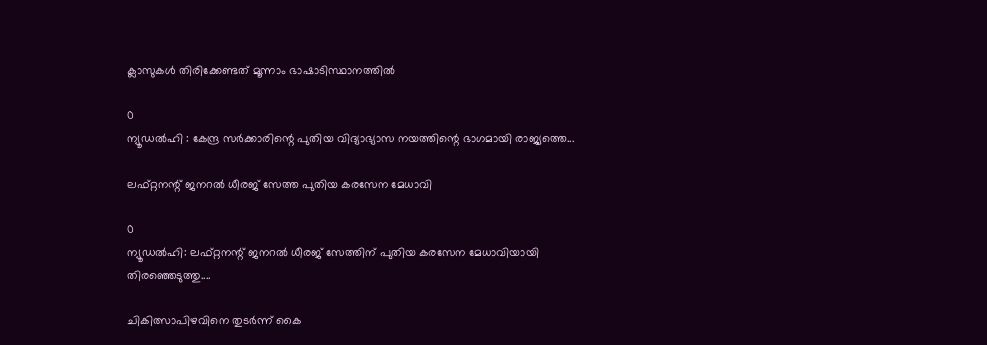ക്ലാസുകള്‍ തിരിക്കേണ്ടത് മൂന്നാം ഭാഷാടിസ്ഥാനത്തില്‍

0
ന്യൂഡല്‍ഹി : കേന്ദ്ര സര്‍ക്കാരിന്റെ പുതിയ വിദ്യാഭ്യാസ നയത്തിന്റെ ഭാഗമായി രാജ്യത്തെ...

ലഫ്റ്റനന്റ് ജനറൽ ധീരജ് സേത്ത പുതിയ കരസേന മേധാവി

0
ന്യൂഡൽഹി: ലഫ്റ്റനന്റ് ജനറൽ ധീരജ് സേത്തിന് പുതിയ കരസേന മേധാവിയായി തിരഞ്ഞെടുത്തു....

ചികിത്സാപിഴവിനെ തുടര്‍ന്ന് കൈ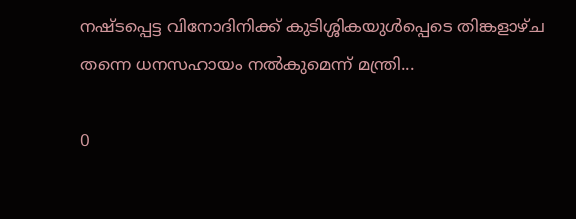നഷ്ടപ്പെട്ട വിനോദിനിക്ക് കുടിശ്ശികയുള്‍പ്പെടെ തിങ്കളാഴ്ച തന്നെ ധനസഹായം നല്‍കുമെന്ന് മന്ത്രി...

0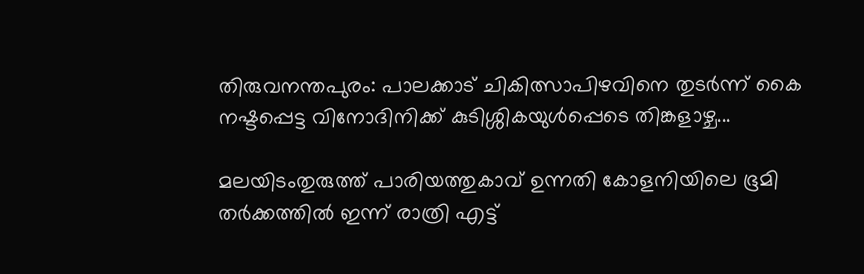തിരുവനന്തപുരം: പാലക്കാട് ചികിത്സാപിഴവിനെ തുടര്‍ന്ന് കൈ നഷ്ടപ്പെട്ട വിനോദിനിക്ക് കുടിശ്ശികയുള്‍പ്പെടെ തിങ്കളാഴ്ച...

മലയിടംതുരുത്ത് പാരിയത്തുകാവ് ഉന്നതി കോളനിയിലെ ഭൂമി തര്‍ക്കത്തില്‍ ഇന്ന് രാത്രി എട്ട്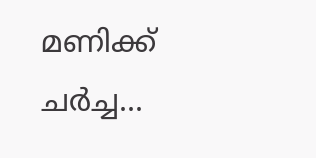മണിക്ക് ചര്‍ച്ച...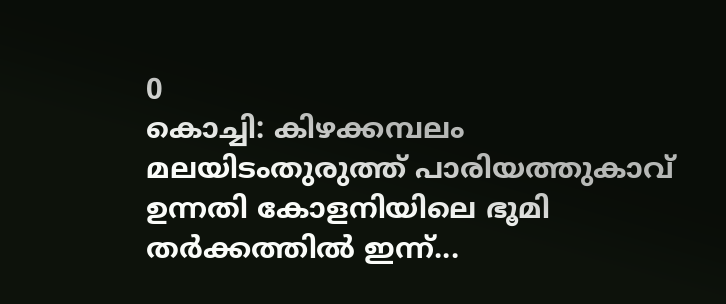0
കൊച്ചി: കിഴക്കമ്പലം മലയിടംതുരുത്ത് പാരിയത്തുകാവ് ഉന്നതി കോളനിയിലെ ഭൂമി തര്‍ക്കത്തില്‍ ഇന്ന്...